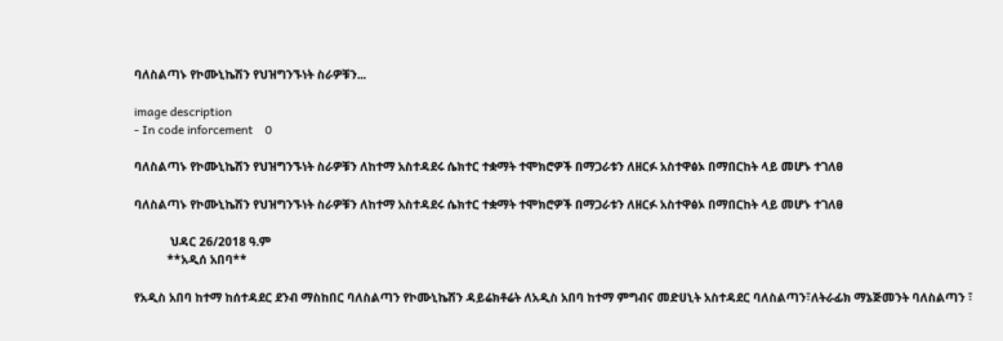ባለስልጣኑ የኮሙኒኬሽን የህዝግንኙነት ስራዎቹን...

image description
- In code inforcement    0

ባለስልጣኑ የኮሙኒኬሽን የህዝግንኙነት ስራዎቹን ለከተማ አስተዳደሩ ሴክተር ተቋማት ተሞክሮዎች በማጋራቱን ለዘርፉ አስተዋፅኦ በማበርከት ላይ መሆኑ ተገለፀ

ባለስልጣኑ የኮሙኒኬሽን የህዝግንኙነት ስራዎቹን ለከተማ አስተዳደሩ ሴክተር ተቋማት ተሞክሮዎች በማጋራቱን ለዘርፉ አስተዋፅኦ በማበርከት ላይ መሆኑ ተገለፀ

            ህዳር 26/2018 ዓ.ም
           **አዲሰ አበባ**

የአዲስ አበባ ከተማ ከሰተዳደር ደንብ ማስከበር ባለስልጣን የኮሙኒኬሽን ዳይሬክቶሬት ለአዲስ አበባ ከተማ ምግብና መድሀኒት አስተዳደር ባለስልጣን፣ለትራፊክ ማኔጅመንት ባለስልጣን ፣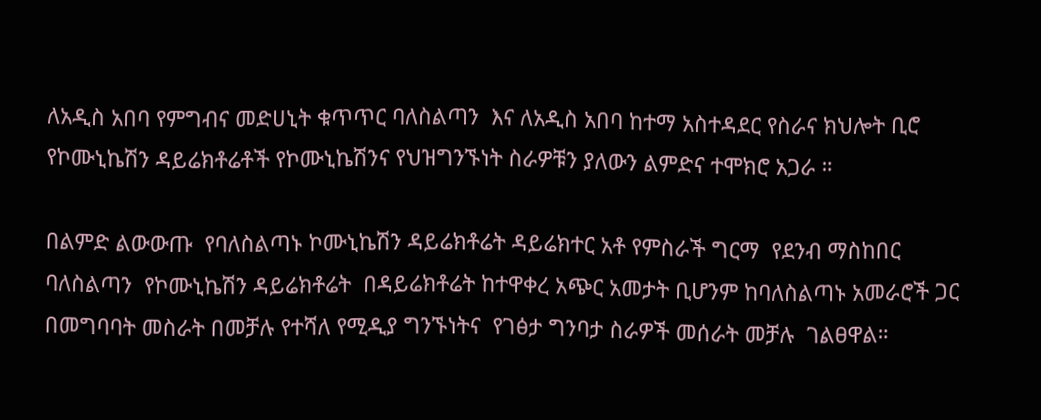ለአዲስ አበባ የምግብና መድሀኒት ቁጥጥር ባለስልጣን  እና ለአዲስ አበባ ከተማ አስተዳደር የስራና ክህሎት ቢሮ የኮሙኒኬሽን ዳይሬክቶሬቶች የኮሙኒኬሽንና የህዝግንኙነት ስራዎቹን ያለውን ልምድና ተሞክሮ አጋራ ።

በልምድ ልውውጡ  የባለስልጣኑ ኮሙኒኬሽን ዳይሬክቶሬት ዳይሬክተር አቶ የምስራች ግርማ  የደንብ ማስከበር  ባለስልጣን  የኮሙኒኬሽን ዳይሬክቶሬት  በዳይሬክቶሬት ከተዋቀረ አጭር አመታት ቢሆንም ከባለስልጣኑ አመራሮች ጋር በመግባባት መስራት በመቻሉ የተሻለ የሚዲያ ግንኙነትና  የገፅታ ግንባታ ስራዎች መሰራት መቻሉ  ገልፀዋል።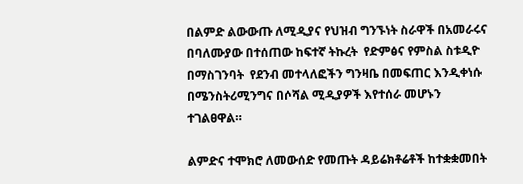በልምድ ልውውጡ ለሚዲያና የህዝብ ግንኙነት ስራዋች በአመራሩና በባለሙያው በተሰጠው ከፍተኛ ትኩረት  የድምፅና የምስል ስቱዲዮ በማስገንባት  የደንብ መተላለፎችን ግንዛቤ በመፍጠር እንዲቀነሱ በሜንስትሪሚንግና በሶሻል ሚዲያዎች እየተሰራ መሆኑን ተገልፀዋል።

ልምድና ተሞክሮ ለመውሰድ የመጡት ዳይሬክቶሬቶች ከተቋቋመበት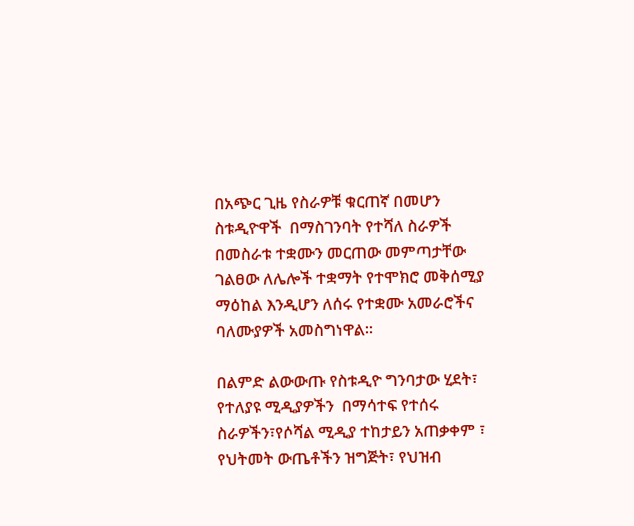በአጭር ጊዜ የስራዎቹ ቁርጠኛ በመሆን  ስቱዲዮዋች  በማስገንባት የተሻለ ስራዎች በመስራቱ ተቋሙን መርጠው መምጣታቸው ገልፀው ለሌሎች ተቋማት የተሞክሮ መቅሰሚያ ማዕከል እንዲሆን ለሰሩ የተቋሙ አመራሮችና ባለሙያዎች አመስግነዋል።

በልምድ ልውውጡ የስቱዲዮ ግንባታው ሂደት፣ የተለያዩ ሚዲያዎችን  በማሳተፍ የተሰሩ ስራዎችን፣የሶሻል ሚዲያ ተከታይን አጠቃቀም ፣ የህትመት ውጤቶችን ዝግጅት፣ የህዝብ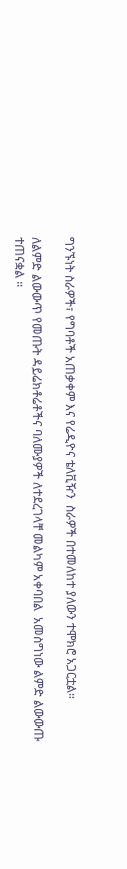ግንኙነት ስራዎች፣ የግባቶች አጠቃቀም እና የሬዲዮና ቴለቪዥን  ስራዎች በተመለከተ ያለውን ተሞክሮ አጋርቷል።

ለልምድ ልውውጥ የመጡት ዳይሬክቶሬቶችና ባለሙያዎች ለተደረገላቸ መልካም አቀባበል  አመስግነው ልምድ ልውውጡ ተጠናቋል ።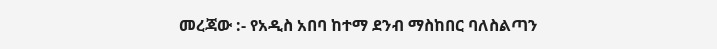መረጃው :- የአዲስ አበባ ከተማ ደንብ ማስከበር ባለስልጣን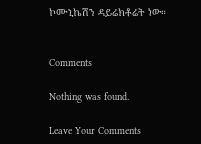ኮሙኒኬሽን ዳይሬክቶሬት ነው።


Comments

Nothing was found.

Leave Your Comments